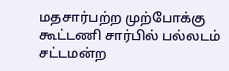மதசார்பற்ற முற்போக்கு கூட்டணி சார்பில் பல்லடம் சட்டமன்ற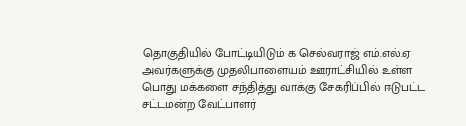தொகுதியில் போட்டியிடும் க செல்வராஜ் எம்.எல்.ஏ அவர்களுக்கு முதலிபாளையம் ஊராட்சியில் உள்ள பொது மக்களை சந்தித்து வாக்கு சேகரிப்பில் ஈடுபட்ட சட்டமன்ற வேட்பாளர்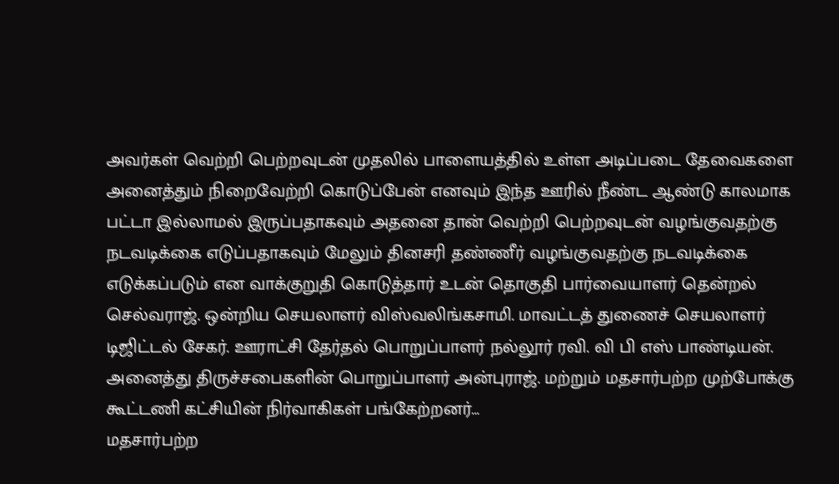அவர்கள் வெற்றி பெற்றவுடன் முதலில் பாளையத்தில் உள்ள அடிப்படை தேவைகளை அனைத்தும் நிறைவேற்றி கொடுப்பேன் எனவும் இந்த ஊரில் நீண்ட ஆண்டு காலமாக பட்டா இல்லாமல் இருப்பதாகவும் அதனை தான் வெற்றி பெற்றவுடன் வழங்குவதற்கு நடவடிக்கை எடுப்பதாகவும் மேலும் தினசரி தண்ணீர் வழங்குவதற்கு நடவடிக்கை எடுக்கப்படும் என வாக்குறுதி கொடுத்தார் உடன் தொகுதி பார்வையாளர் தென்றல் செல்வராஜ். ஒன்றிய செயலாளர் விஸ்வலிங்கசாமி. மாவட்டத் துணைச் செயலாளர் டிஜிட்டல் சேகர். ஊராட்சி தேர்தல் பொறுப்பாளர் நல்லூர் ரவி. வி பி எஸ் பாண்டியன். அனைத்து திருச்சபைகளின் பொறுப்பாளர் அன்புராஜ். மற்றும் மதசார்பற்ற முற்போக்கு கூட்டணி கட்சியின் நிர்வாகிகள் பங்கேற்றனர்…
மதசார்பற்ற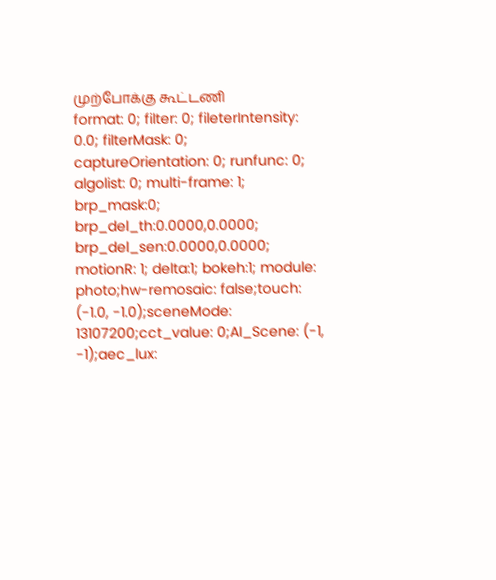முற்போக்கு கூட்டணி
format: 0; filter: 0; fileterIntensity: 0.0; filterMask: 0; captureOrientation: 0; runfunc: 0; algolist: 0; multi-frame: 1; brp_mask:0; brp_del_th:0.0000,0.0000; brp_del_sen:0.0000,0.0000; motionR: 1; delta:1; bokeh:1; module: photo;hw-remosaic: false;touch: (-1.0, -1.0);sceneMode: 13107200;cct_value: 0;AI_Scene: (-1, -1);aec_lux: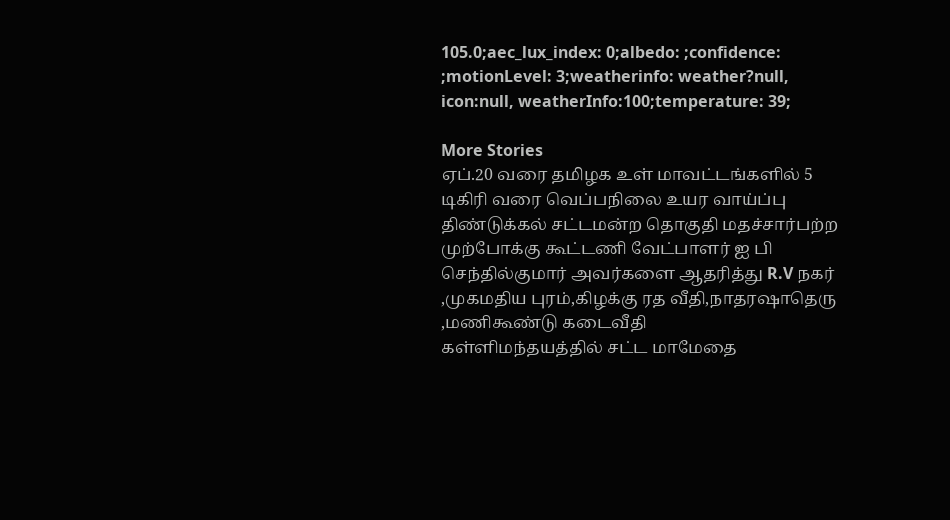105.0;aec_lux_index: 0;albedo: ;confidence: ;motionLevel: 3;weatherinfo: weather?null, icon:null, weatherInfo:100;temperature: 39;

More Stories
ஏப்.20 வரை தமிழக உள் மாவட்டங்களில் 5 டிகிரி வரை வெப்பநிலை உயர வாய்ப்பு
திண்டுக்கல் சட்டமன்ற தொகுதி மதச்சார்பற்ற முற்போக்கு கூட்டணி வேட்பாளர் ஐ பி செந்தில்குமார் அவர்களை ஆதரித்து R.V நகர் ,முகமதிய புரம்,கிழக்கு ரத வீதி,நாதரஷாதெரு ,மணிகூண்டு கடைவீதி
கள்ளிமந்தயத்தில் சட்ட மாமேதை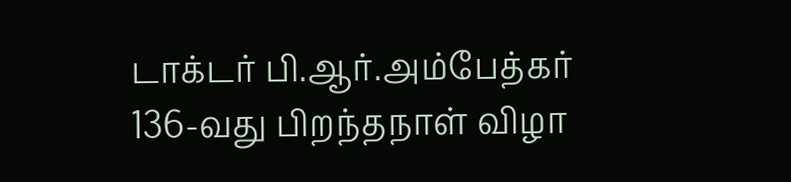டாக்டர் பி.ஆர்.அம்பேத்கர் 136-வது பிறந்தநாள் விழா